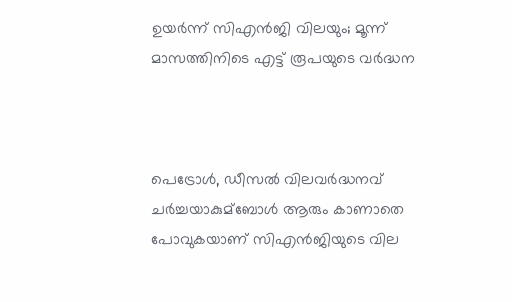ഉയര്‍ന്ന് സിഎന്‍ജി വിലയും; മൂന്ന് മാസത്തിനിടെ എട്ട് രൂപയുടെ വര്‍ദ്ധന



പെട്രോള്‍, ഡീസല്‍ വിലവര്‍ദ്ധനവ് ചര്‍ച്ചയാകുമ്ബോള്‍ ആരും കാണാതെ പോവുകയാണ് സിഎന്‍ജിയുടെ വില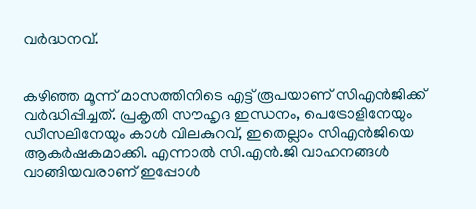വര്‍ദ്ധനവ്.


കഴിഞ്ഞ മൂന്ന് മാസത്തിനിടെ എട്ട് രൂപയാണ് സിഎന്‍ജിക്ക് വര്‍ദ്ധിപ്പിച്ചത്. പ്രകൃതി സൗഹൃദ ഇന്ധനം, പെട്രോളിനേയും ഡീസലിനേയും കാള്‍ വിലകുറവ്, ഇതെല്ലാം സിഎന്‍ജിയെ ആകര്‍ഷകമാക്കി. എന്നാല്‍ സി.എന്‍.ജി വാഹനങ്ങള്‍ വാങ്ങിയവരാണ് ഇപ്പോള്‍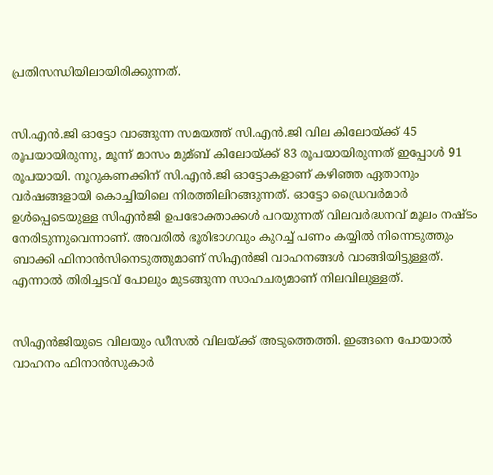പ്രതിസന്ധിയിലായിരിക്കുന്നത്.


സി.എന്‍.ജി ഓട്ടോ വാങ്ങുന്ന സമയത്ത് സി.എന്‍.ജി വില കിലോയ്ക്ക് 45 രൂപയായിരുന്നു, മൂന്ന് മാസം മുമ്ബ് കിലോയ്ക്ക് 83 രൂപയായിരുന്നത് ഇപ്പോള്‍ 91 രൂപയായി. നൂറുകണക്കിന് സി.എന്‍.ജി ഓട്ടോകളാണ് കഴിഞ്ഞ ഏതാനും വര്‍ഷങ്ങളായി കൊച്ചിയിലെ നിരത്തിലിറങ്ങുന്നത്. ഓട്ടോ ഡ്രൈവര്‍മാര്‍ ഉള്‍പ്പെടെയുള്ള സിഎന്‍ജി ഉപഭോക്താക്കള്‍ പറയുന്നത് വിലവര്‍ദ്ധനവ് മൂലം നഷ്ടം നേരിടുന്നുവെന്നാണ്. അവരില്‍ ഭൂരിഭാഗവും കുറച്ച്‌ പണം കയ്യില്‍ നിന്നെടുത്തും ബാക്കി ഫിനാന്‍സിനെടുത്തുമാണ് സിഎന്‍ജി വാഹനങ്ങള്‍ വാങ്ങിയിട്ടുള്ളത്. എന്നാല്‍ തിരിച്ചടവ് പോലും മുടങ്ങുന്ന സാഹചര്യമാണ് നിലവിലുള്ളത്.


സിഎന്‍ജിയുടെ വിലയും ഡീസല്‍ വിലയ്ക്ക് അടുത്തെത്തി. ഇങ്ങനെ പോയാല്‍ വാഹനം ഫിനാന്‍സുകാര്‍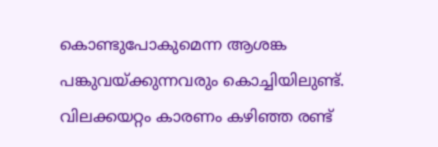കൊണ്ടുപോകുമെന്ന ആശങ്ക പങ്കുവയ്ക്കുന്നവരും കൊച്ചിയിലുണ്ട്. വിലക്കയറ്റം കാരണം കഴിഞ്ഞ രണ്ട്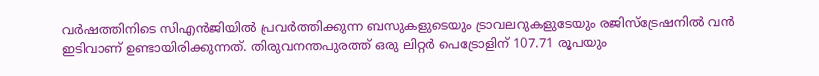വര്‍ഷത്തിനിടെ സിഎന്‍ജിയില്‍ പ്രവര്‍ത്തിക്കുന്ന ബസുകളുടെയും ട്രാവലറുകളുടേയും രജിസ്ട്രേഷനില്‍ വന്‍ ഇടിവാണ് ഉണ്ടായിരിക്കുന്നത്. തിരുവനന്തപുരത്ത് ഒരു ലിറ്റര്‍ പെട്രോളിന് 107.71 രൂപയും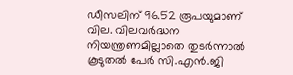ഡീസലിന് 96.52 രൂപയുമാണ് വില. വിലവര്‍ദ്ധന നിയന്ത്രണമില്ലാതെ തുടര്‍ന്നാല്‍ കൂടുതല്‍ പേര്‍ സി.എന്‍.ജി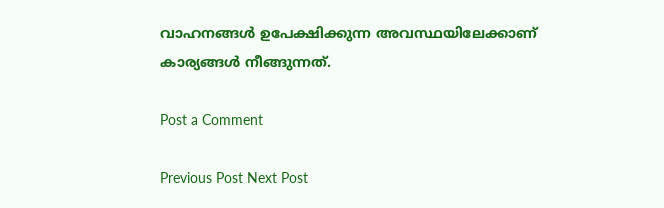വാഹനങ്ങള്‍ ഉപേക്ഷിക്കുന്ന അവസ്ഥയിലേക്കാണ് കാര്യങ്ങള്‍ നീങ്ങുന്നത്.

Post a Comment

Previous Post Next Post